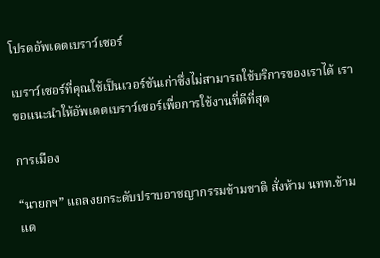โปรดอัพเดตเบราว์เซอร์

เบราว์เซอร์ที่คุณใช้เป็นเวอร์ชันเก่าซึ่งไม่สามารถใช้บริการของเราได้ เราขอแนะนำให้อัพเดตเบราว์เซอร์เพื่อการใช้งานที่ดีที่สุด

การเมือง

“นายกฯ” แถลงยกระดับปราบอาชญากรรมข้ามชาติ สั่งห้าม นทท.ข้ามแด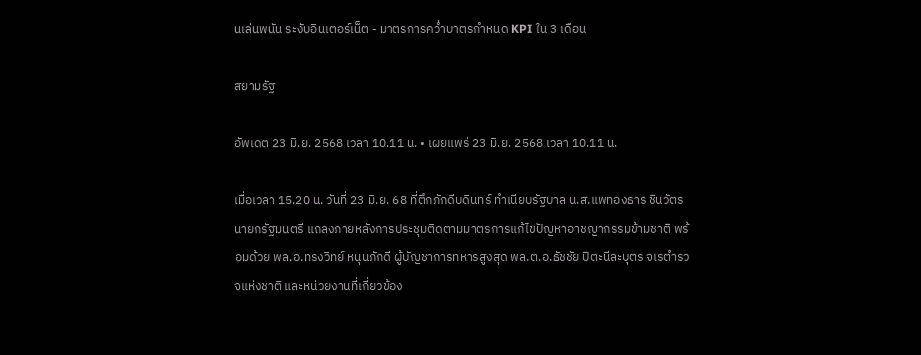นเล่นพนัน ระงับอินเตอร์เน็ต - มาตรการคว่ำบาตรกำหนด KPI ใน 3 เดือน

สยามรัฐ

อัพเดต 23 มิ.ย. 2568 เวลา 10.11 น. • เผยแพร่ 23 มิ.ย. 2568 เวลา 10.11 น.

เมื่อเวลา 15.20 น. วันที่ 23 มิ.ย. 68 ที่ตึกภักดีบดินทร์ ทำเนียบรัฐบาล น.ส.แพทองธาร ชินวัตร นายกรัฐมนตรี แถลงภายหลังการประชุมติดตามมาตรการแก้ไขปัญหาอาชญากรรมข้ามชาติ พร้อมด้วย พล.อ.ทรงวิทย์ หนุนภักดี ผู้บัญชาการทหารสูงสุด พล.ต.อ.ธัชชัย ปิตะนีละบุตร จเรตำรวจแห่งชาติ และหน่วยงานที่เกี่ยวข้อง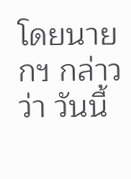โดยนายกฯ กล่าวว่า วันนี้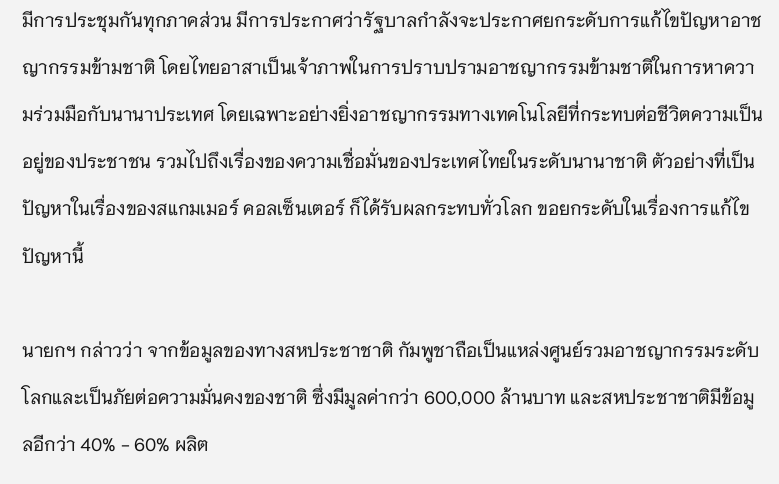มีการประชุมกันทุกภาคส่วน มีการประกาศว่ารัฐบาลกำลังจะประกาศยกระดับการแก้ไขปัญหาอาชญากรรมข้ามชาติ โดยไทยอาสาเป็นเจ้าภาพในการปราบปรามอาชญากรรมข้ามชาติในการหาความร่วมมือกับนานาประเทศ โดยเฉพาะอย่างยิ่งอาชญากรรมทางเทคโนโลยีที่กระทบต่อชีวิตความเป็นอยู่ของประชาชน รวมไปถึงเรื่องของความเชื่อมั่นของประเทศไทยในระดับนานาชาติ ตัวอย่างที่เป็นปัญหาในเรื่องของสแกมเมอร์ คอลเซ็นเตอร์ ก็ได้รับผลกระทบทั่วโลก ขอยกระดับในเรื่องการแก้ไขปัญหานี้

นายกฯ กล่าวว่า จากข้อมูลของทางสหประชาชาติ กัมพูชาถือเป็นแหล่งศูนย์รวมอาชญากรรมระดับโลกและเป็นภัยต่อความมั่นคงของชาติ ซึ่งมีมูลค่ากว่า 600,000 ล้านบาท และสหประชาชาติมีข้อมูลอีกว่า 40% - 60% ผลิต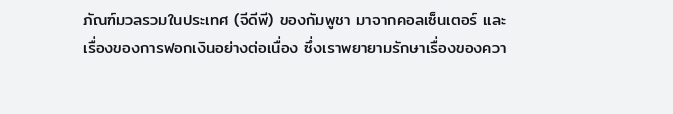ภัณฑ์มวลรวมในประเทศ (จีดีพี) ของกัมพูชา มาจากคอลเซ็นเตอร์ และเรื่องของการฟอกเงินอย่างต่อเนื่อง ซึ่งเราพยายามรักษาเรื่องของควา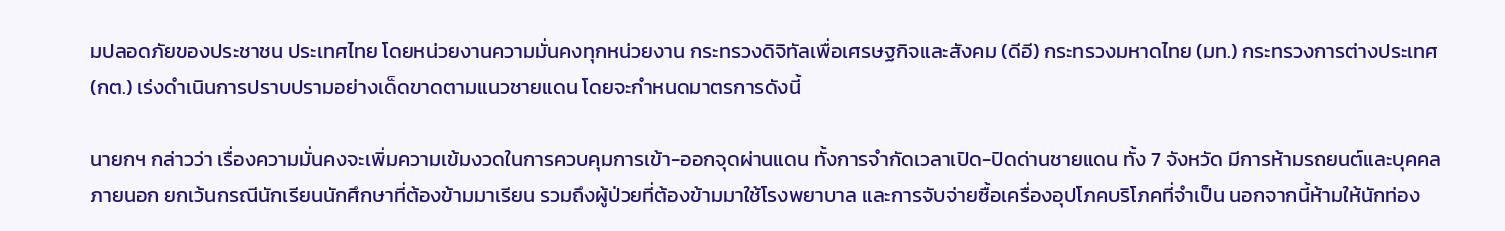มปลอดภัยของประชาชน ประเทศไทย โดยหน่วยงานความมั่นคงทุกหน่วยงาน กระทรวงดิจิทัลเพื่อเศรษฐกิจและสังคม (ดีอี) กระทรวงมหาดไทย (มท.) กระทรวงการต่างประเทศ (กต.) เร่งดำเนินการปราบปรามอย่างเด็ดขาดตามแนวชายแดน โดยจะกำหนดมาตรการดังนี้

นายกฯ กล่าวว่า เรื่องความมั่นคงจะเพิ่มความเข้มงวดในการควบคุมการเข้า-ออกจุดผ่านแดน ทั้งการจำกัดเวลาเปิด-ปิดด่านชายแดน ทั้ง 7 จังหวัด มีการห้ามรถยนต์และบุคคลภายนอก ยกเว้นกรณีนักเรียนนักศึกษาที่ต้องข้ามมาเรียน รวมถึงผู้ป่วยที่ต้องข้ามมาใช้โรงพยาบาล และการจับจ่ายซื้อเครื่องอุปโภคบริโภคที่จำเป็น นอกจากนี้ห้ามให้นักท่อง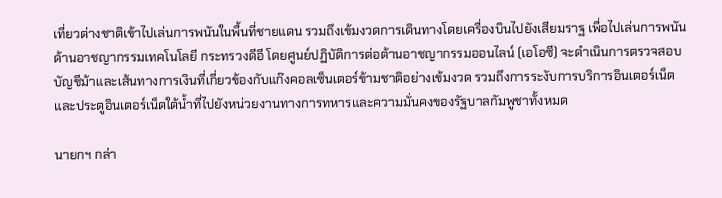เที่ยวต่างชาติเข้าไปเล่นการพนันในพื้นที่ชายแดน รวมถึงเข้มงวดการเดินทางโดยเครื่องบินไปยังเสียมราฐ เพื่อไปเล่นการพนัน ด้านอาชญากรรมเทคโนโลยี กระทรวงดีอี โดยศูนย์ปฏิบัติการต่อต้านอาชญากรรมออนไลน์ (เอโอซี) จะดำเนินการตรวจสอบบัญชีม้าและเส้นทางการเงินที่เกี่ยวข้องกับแก๊งคอลเซ็นเตอร์ข้ามชาติอย่างเข้มงวด รวมถึงการระงับการบริการอินเตอร์เน็ตและประตูอินเตอร์เน็ตใต้น้ำที่ไปยังหน่วยงานทางการทหารและความมั่นคงของรัฐบาลกัมพูชาทั้งหมด

นายกฯ กล่า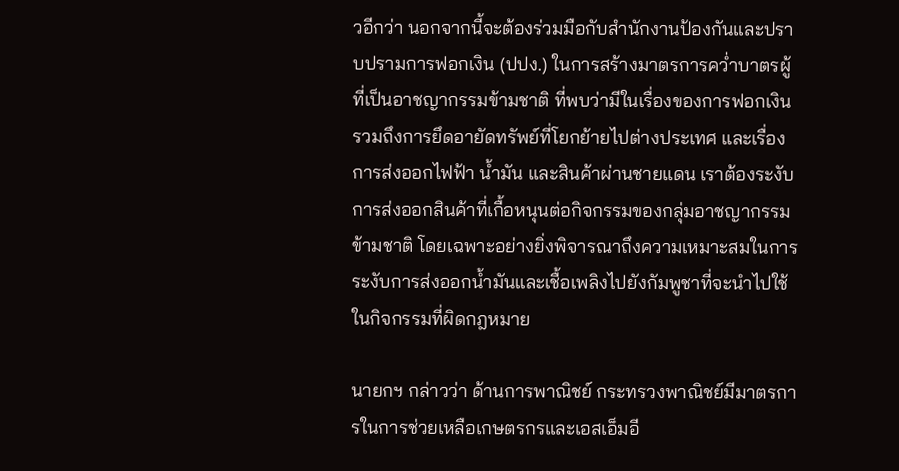วอีกว่า นอกจากนี้จะต้องร่วมมือกับสำนักงานป้องกันและปราบปรามการฟอกเงิน (ปปง.) ในการสร้างมาตรการคว่ำบาตรผู้ที่เป็นอาชญากรรมข้ามชาติ ที่พบว่ามีในเรื่องของการฟอกเงิน รวมถึงการยึดอายัดทรัพย์ที่โยกย้ายไปต่างประเทศ และเรื่องการส่งออกไฟฟ้า น้ำมัน และสินค้าผ่านชายแดน เราต้องระงับการส่งออกสินค้าที่เกื้อหนุนต่อกิจกรรมของกลุ่มอาชญากรรมข้ามชาติ โดยเฉพาะอย่างยิ่งพิจารณาถึงความเหมาะสมในการระงับการส่งออกน้ำมันและเชื้อเพลิงไปยังกัมพูชาที่จะนำไปใช้ในกิจกรรมที่ผิดกฎหมาย

นายกฯ กล่าวว่า ด้านการพาณิชย์ กระทรวงพาณิชย์มีมาตรการในการช่วยเหลือเกษตรกรและเอสเอ็มอี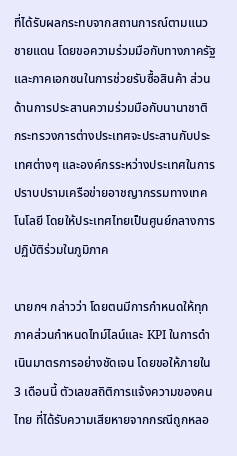ที่ได้รับผลกระทบจากสถานการณ์ตามแนวชายแดน โดยขอความร่วมมือกับทางภาครัฐ และภาคเอกชนในการช่วยรับซื้อสินค้า ส่วนด้านการประสานความร่วมมือกับนานาชาติ กระทรวงการต่างประเทศจะประสานกับประเทศต่างๆ และองค์กรระหว่างประเทศในการปราบปรามเครือข่ายอาชญากรรมทางเทคโนโลยี โดยให้ประเทศไทยเป็นศูนย์กลางการปฏิบัติร่วมในภูมิภาค

นายกฯ กล่าวว่า โดยตนมีการกำหนดให้ทุกภาคส่วนกำหนดไทม์ไลน์และ KPI ในการดำเนินมาตรการอย่างชัดเจน โดยขอให้ภายใน 3 เดือนนี้ ตัวเลขสถิติการแจ้งความของคนไทย ที่ได้รับความเสียหายจากกรณีถูกหลอ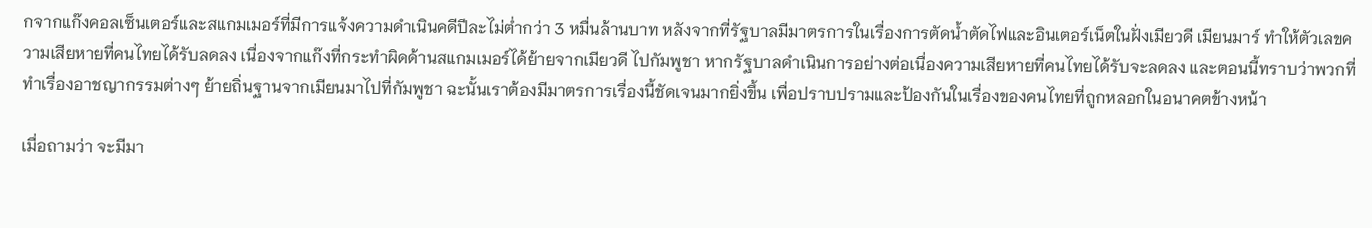กจากแก๊งคอลเซ็นเตอร์และสแกมเมอร์ที่มีการแจ้งความดำเนินคดีปีละไม่ต่ำกว่า 3 หมื่นล้านบาท หลังจากที่รัฐบาลมีมาตรการในเรื่องการตัดน้ำตัดไฟและอินเตอร์เน็ตในฝั่งเมียวดี เมียนมาร์ ทำให้ตัวเลขความเสียหายที่คนไทยได้รับลดลง เนื่องจากแก๊งที่กระทำผิดด้านสแกมเมอร์ได้ย้ายจากเมียวดี ไปกัมพูชา หากรัฐบาลดำเนินการอย่างต่อเนื่องความเสียหายที่คนไทยได้รับจะลดลง และตอนนี้ทราบว่าพวกที่ทำเรื่องอาชญากรรมต่างๆ ย้ายถิ่นฐานจากเมียนมาไปที่กัมพูชา ฉะนั้นเราต้องมีมาตรการเรื่องนี้ชัดเจนมากยิ่งขึ้น เพื่อปราบปรามและป้องกันในเรื่องของคนไทยที่ถูกหลอกในอนาคตข้างหน้า

เมื่อถามว่า จะมีมา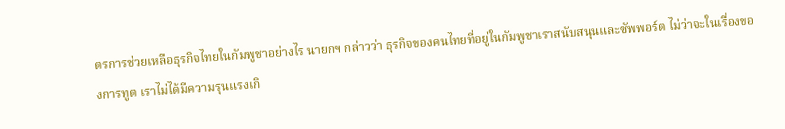ตรการช่วยเหลือธุรกิจไทยในกัมพูชาอย่างไร นายกฯ กล่าวว่า ธุรกิจของคนไทยที่อยู่ในกัมพูชาเราสนับสนุนและซัพพอร์ต ไม่ว่าจะในเรื่องของการทูต เราไม่ได้มีความรุนแรงเกิ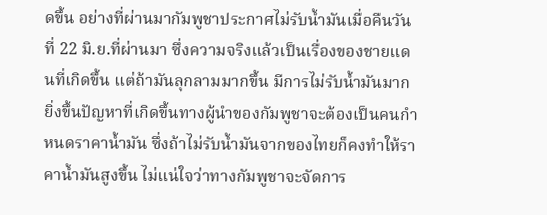ดขึ้น อย่างที่ผ่านมากัมพูชาประกาศไม่รับน้ำมันเมื่อคืนวันที่ 22 มิ.ย.ที่ผ่านมา ซึ่งความจริงแล้วเป็นเรื่องของชายแดนที่เกิดขึ้น แต่ถ้ามันลุกลามมากขึ้น มีการไม่รับน้ำมันมากยิ่งขึ้นปัญหาที่เกิดขึ้นทางผู้นำของกัมพูชาจะต้องเป็นคนกำหนดราคาน้ำมัน ซึ่งถ้าไม่รับน้ำมันจากของไทยก็คงทำให้ราคาน้ำมันสูงขึ้น ไม่แน่ใจว่าทางกัมพูชาจะจัดการ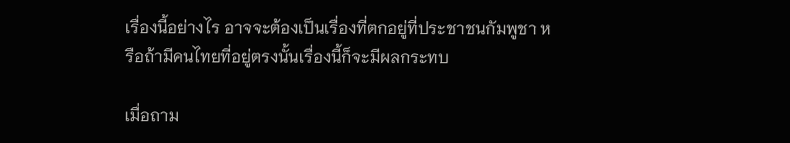เรื่องนี้อย่างไร อาจจะต้องเป็นเรื่องที่ตกอยู่ที่ประชาชนกัมพูชา หรือถ้ามีคนไทยที่อยู่ตรงนั้นเรื่องนี้ก็จะมีผลกระทบ

เมื่อถาม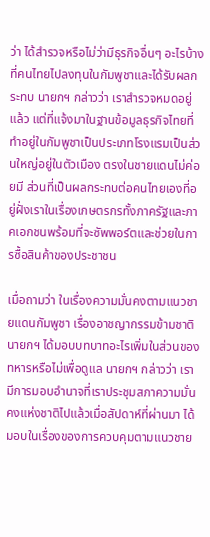ว่า ได้สำรวจหรือไม่ว่ามีธุรกิจอื่นๆ อะไรบ้างที่คนไทยไปลงทุนในกัมพูชาและได้รับผลกระทบ นายกฯ กล่าวว่า เราสำรวจหมดอยู่แล้ว แต่ที่แจ้งมาในฐานข้อมูลธุรกิจไทยที่ทำอยู่ในกัมพูชาเป็นประเภทโรงแรมเป็นส่วนใหญ่อยู่ในตัวเมือง ตรงในชายแดนไม่ค่อยมี ส่วนที่เป็นผลกระทบต่อคนไทยเองที่อยู่ฝั่งเราในเรื่องเกษตรกรทั้งภาครัฐและภาคเอกชนพร้อมที่จะซัพพอร์ตและช่วยในการซื้อสินค้าของประชาชน

เมื่อถามว่า ในเรื่องความมั่นคงตามแนวชายแดนกัมพูชา เรื่องอาชญากรรมข้ามชาตินายกฯ ได้มอบบทบาทอะไรเพิ่มในส่วนของทหารหรือไม่เพื่อดูแล นายกฯ กล่าวว่า เรามีการมอบอำนาจที่เราประชุมสภาความมั่นคงแห่งชาติไปแล้วเมื่อสัปดาห์ที่ผ่านมา ได้มอบในเรื่องของการควบคุมตามแนวชาย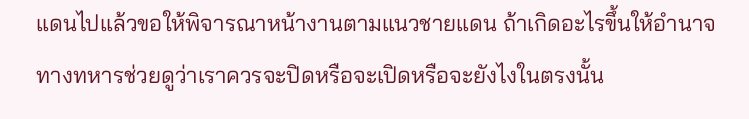แดนไปแล้วขอให้พิจารณาหน้างานตามแนวชายแดน ถ้าเกิดอะไรขึ้นให้อำนาจทางทหารช่วยดูว่าเราควรจะปิดหรือจะเปิดหรือจะยังไงในตรงนั้น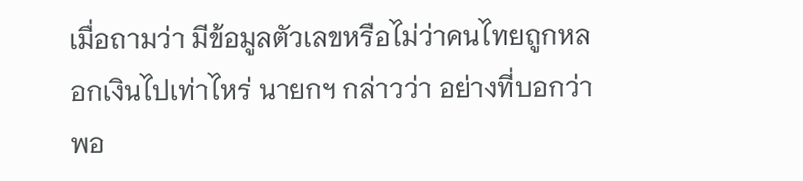เมื่อถามว่า มีข้อมูลตัวเลขหรือไม่ว่าคนไทยถูกหลอกเงินไปเท่าไหร่ นายกฯ กล่าวว่า อย่างที่บอกว่าพอ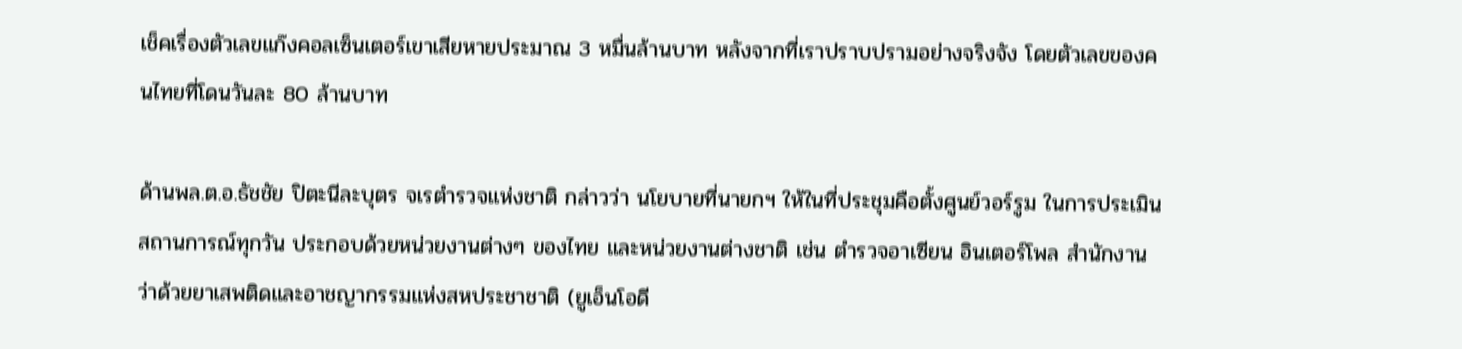เช็คเรื่องตัวเลขแก๊งคอลเซ็นเตอร์เขาเสียหายประมาณ 3 หมื่นล้านบาท หลังจากที่เราปราบปรามอย่างจริงจัง โดยตัวเลขของคนไทยที่โดนวันละ 80 ล้านบาท

ด้านพล.ต.อ.ธัชชัย ปิตะนีละบุตร จเรตำรวจแห่งชาติ กล่าวว่า นโยบายที่นายกฯ ให้ในที่ประชุมคือตั้งศูนย์วอร์รูม ในการประเมินสถานการณ์ทุกวัน ประกอบด้วยหน่วยงานต่างๆ ของไทย และหน่วยงานต่างชาติ เช่น ตำรวจอาเซียน อินเตอร์โพล สำนักงานว่าด้วยยาเสพติดและอาชญากรรมแห่งสหประชาชาติ (ยูเอ็นโอดี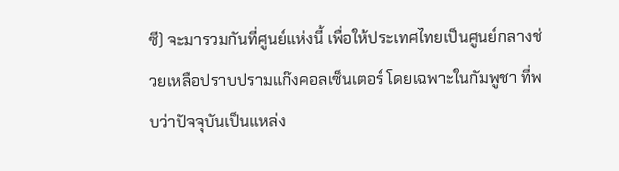ซี) จะมารวมกันที่ศูนย์แห่งนี้ เพื่อให้ประเทศไทยเป็นศูนย์กลางช่วยเหลือปราบปรามแก๊งคอลเซ็นเตอร์ โดยเฉพาะในกัมพูชา ที่พบว่าปัจจุบันเป็นแหล่ง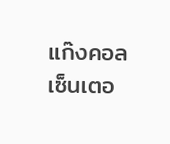แก๊งคอลเซ็นเตอ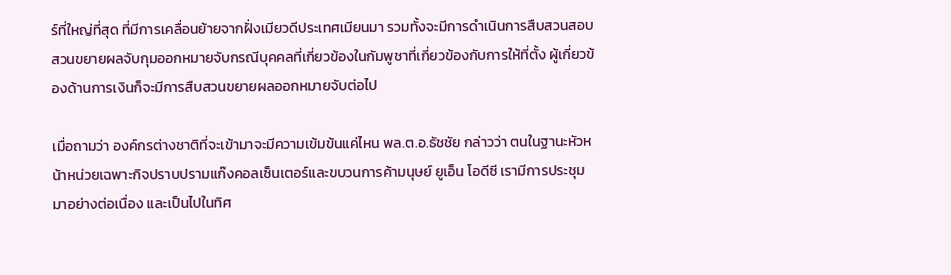ร์ที่ใหญ่ที่สุด ที่มีการเคลื่อนย้ายจากฝั่งเมียวดีประเทศเมียนมา รวมทั้งจะมีการดำเนินการสืบสวนสอบสวนขยายผลจับกุมออกหมายจับกรณีบุคคลที่เกี่ยวข้องในกัมพูชาที่เกี่ยวข้องกับการให้ที่ตั้ง ผู้เกี่ยวข้องด้านการเงินก็จะมีการสืบสวนขยายผลออกหมายจับต่อไป

เมื่อถามว่า องค์กรต่างชาติที่จะเข้ามาจะมีความเข้มข้นแค่ไหน พล.ต.อ.ธัชชัย กล่าวว่า ตนในฐานะหัวหน้าหน่วยเฉพาะกิจปราบปรามแก๊งคอลเซ็นเตอร์และขบวนการค้ามนุษย์ ยูเอ็น โอดีซี เรามีการประชุมมาอย่างต่อเนื่อง และเป็นไปในทิศ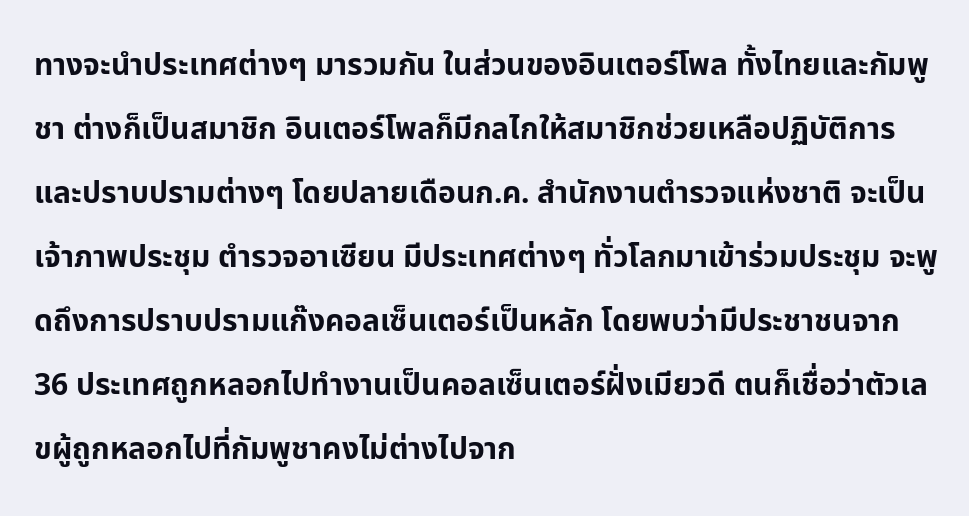ทางจะนำประเทศต่างๆ มารวมกัน ในส่วนของอินเตอร์โพล ทั้งไทยและกัมพูชา ต่างก็เป็นสมาชิก อินเตอร์โพลก็มีกลไกให้สมาชิกช่วยเหลือปฏิบัติการและปราบปรามต่างๆ โดยปลายเดือนก.ค. สำนักงานตำรวจแห่งชาติ จะเป็นเจ้าภาพประชุม ตำรวจอาเซียน มีประเทศต่างๆ ทั่วโลกมาเข้าร่วมประชุม จะพูดถึงการปราบปรามแก๊งคอลเซ็นเตอร์เป็นหลัก โดยพบว่ามีประชาชนจาก 36 ประเทศถูกหลอกไปทำงานเป็นคอลเซ็นเตอร์ฝั่งเมียวดี ตนก็เชื่อว่าตัวเลขผู้ถูกหลอกไปที่กัมพูชาคงไม่ต่างไปจาก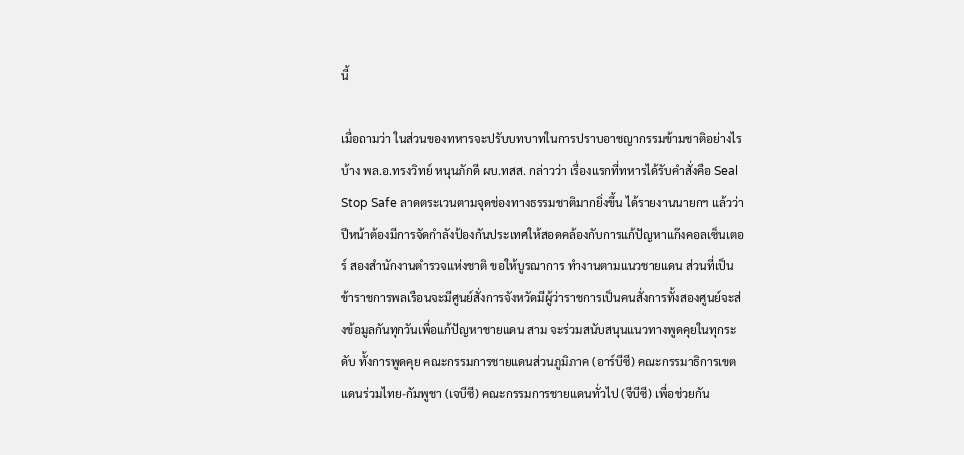นี้

เมื่อถามว่า ในส่วนของทหารจะปรับบทบาทในการปราบอาชญากรรมข้ามชาติอย่างไรบ้าง พล.อ.ทรงวิทย์ หนุนภักดี ผบ.ทสส. กล่าวว่า เรื่องแรกที่ทหารได้รับคำสั่งคือ Seal Stop Safe ลาดตระเวนตามจุดช่องทางธรรมชาติมากยิ่งขึ้น ได้รายงานนายกฯ แล้วว่าปีหน้าต้องมีการจัดกำลังป้องกันประเทศให้สอดคล้องกับการแก้ปัญหาแก๊งคอลเซ็นเตอร์ สองสำนักงานตำรวจแห่งชาติ ขอให้บูรณาการ ทำงานตามแนวชายแดน ส่วนที่เป็นข้าราชการพลเรือนจะมีศูนย์สั่งการจังหวัดมีผู้ว่าราชการเป็นคนสั่งการทั้งสองศูนย์จะส่งข้อมูลกันทุกวันเพื่อแก้ปัญหาชายแดน สาม จะร่วมสนับสนุนแนวทางพูดคุยในทุกระดับ ทั้งการพูดคุย คณะกรรมการชายแดนส่วนภูมิภาค (อาร์บีซี) คณะกรรมาธิการเขตแดนร่วมไทย-กัมพูชา (เจบีซี) คณะกรรมการชายแดนทั่วไป (จีบีซี) เพื่อช่วยกัน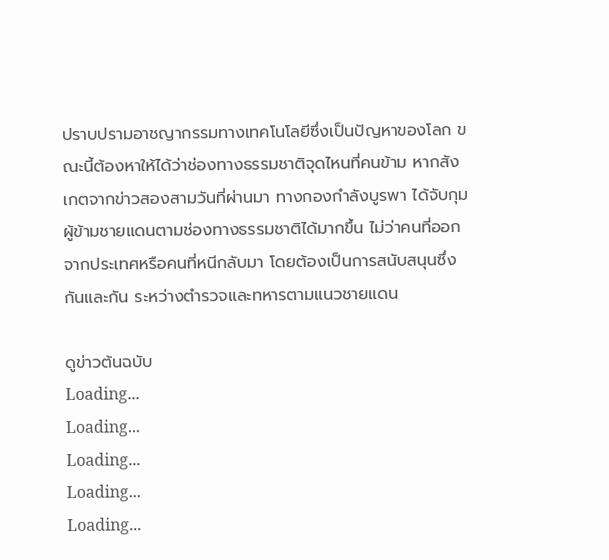ปราบปรามอาชญากรรมทางเทคโนโลยีซึ่งเป็นปัญหาของโลก ขณะนี้ต้องหาให้ได้ว่าช่องทางธรรมชาติจุดไหนที่คนข้าม หากสังเกตจากข่าวสองสามวันที่ผ่านมา ทางกองกำลังบูรพา ได้จับกุมผู้ข้ามชายแดนตามช่องทางธรรมชาติได้มากขึ้น ไม่ว่าคนที่ออกจากประเทศหรือคนที่หนีกลับมา โดยต้องเป็นการสนับสนุนซึ่งกันและกัน ระหว่างตำรวจและทหารตามแนวชายแดน

ดูข่าวต้นฉบับ
Loading...
Loading...
Loading...
Loading...
Loading...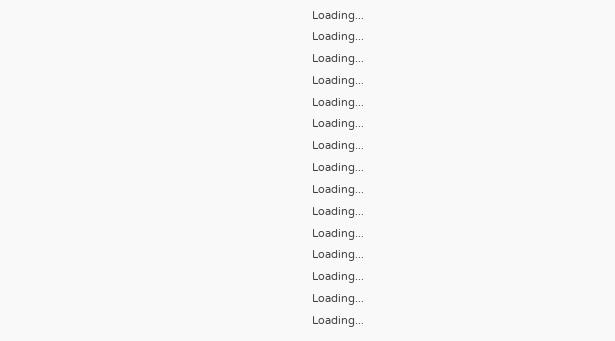Loading...
Loading...
Loading...
Loading...
Loading...
Loading...
Loading...
Loading...
Loading...
Loading...
Loading...
Loading...
Loading...
Loading...
Loading...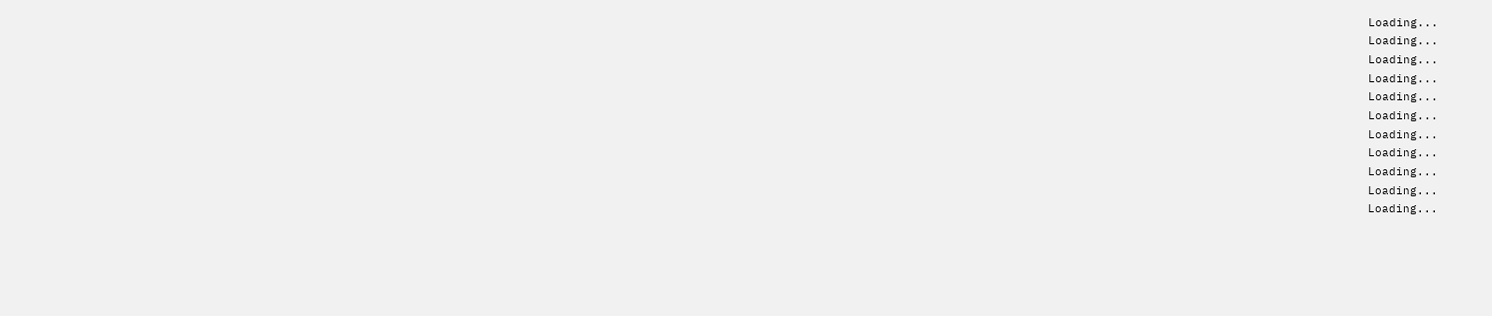Loading...
Loading...
Loading...
Loading...
Loading...
Loading...
Loading...
Loading...
Loading...
Loading...
Loading...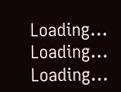Loading...
Loading...
Loading...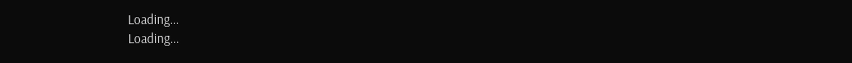Loading...
Loading...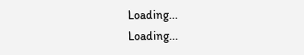Loading...
Loading...